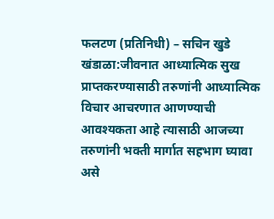फलटण (प्रतिनिधी) – सचिन खुडे
खंडाळा:जीवनात आध्यात्मिक सुख प्राप्तकरण्यासाठी तरुणांनी आध्यात्मिक विचार आचरणात आणण्याची आवश्यकता आहे त्यासाठी आजच्या तरुणांनी भक्ती मार्गात सहभाग घ्यावा असे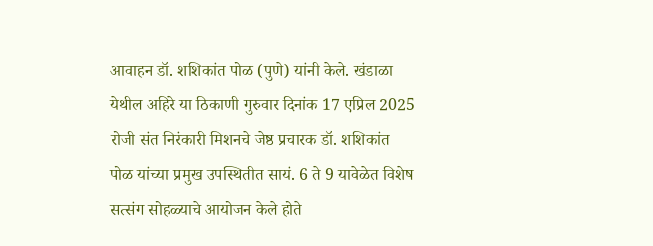आवाहन डॉ. शशिकांत पोळ (पुणे) यांनी केले. खंडाळा येथील अहिरे या ठिकाणी गुरुवार दिनांक 17 एप्रिल 2025 रोजी संत निरंकारी मिशनचे जेष्ठ प्रचारक डॉ. शशिकांत पोळ यांच्या प्रमुख उपस्थितीत सायं. 6 ते 9 यावेळेत विशेष सत्संग सोहळ्याचे आयोजन केले होते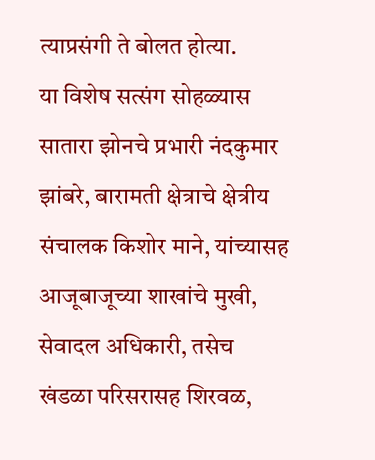त्याप्रसंगी ते बोलत होत्या.
या विशेष सत्संग सोहळ्यास सातारा झोनचे प्रभारी नंदकुमार झांबरे, बारामती क्षेत्राचे क्षेत्रीय संचालक किशोर माने, यांच्यासह आजूबाजूच्या शाखांचे मुखी, सेवादल अधिकारी, तसेच खंडळा परिसरासह शिरवळ,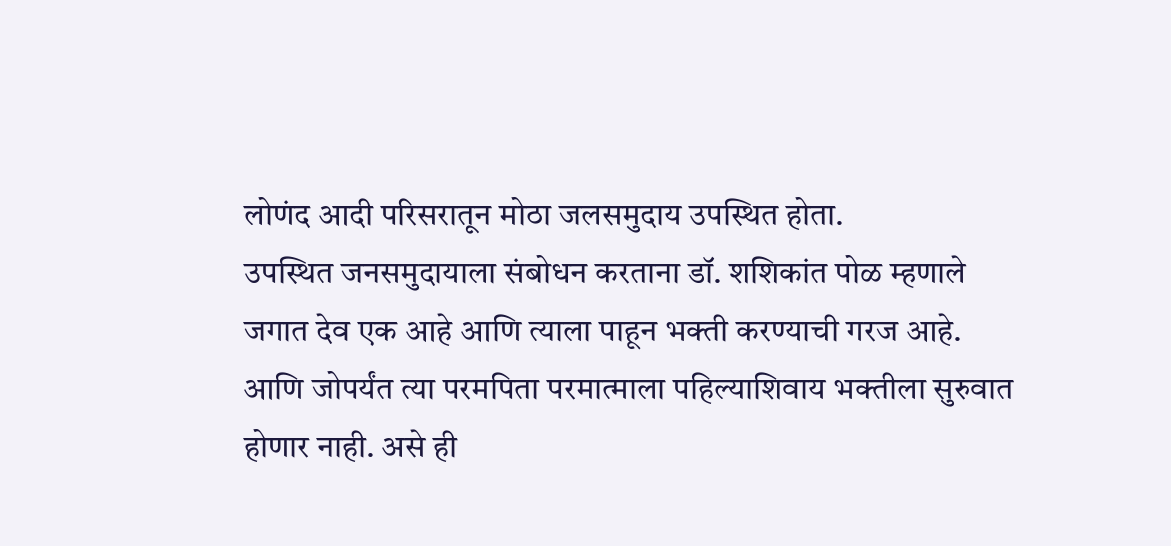लोणंद आदी परिसरातून मोठा जलसमुदाय उपस्थित होता.
उपस्थित जनसमुदायाला संबोधन करताना डॉ. शशिकांत पोळ म्हणाले जगात देव एक आहे आणि त्याला पाहून भक्ती करण्याची गरज आहे. आणि जोपर्यंत त्या परमपिता परमात्माला पहिल्याशिवाय भक्तीला सुरुवात होणार नाही. असे ही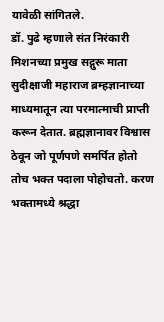यावेळी सांगितले.
डॉ. पुढे म्हणाले संत निरंकारी मिशनच्या प्रमुख सद्गुरू माता सुदीक्षाजी महाराज ब्रम्हज्ञानाच्या माध्यमातून त्या परमात्माची प्राप्ती करून देतात. ब्रह्मज्ञानावर विश्वास ठेवून जो पूर्णपणे समर्पित होतो तोच भक्त पदाला पोहोचतो. करण भक्तामध्ये श्रद्धा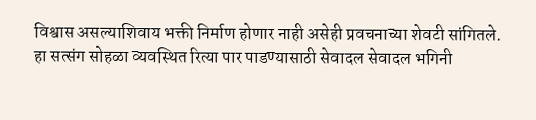विश्वास असल्याशिवाय भक्ती निर्माण होणार नाही असेही प्रवचनाच्या शेवटी सांगितले.
हा सत्संग सोहळा व्यवस्थित रित्या पार पाडण्यासाठी सेवादल सेवादल भगिनी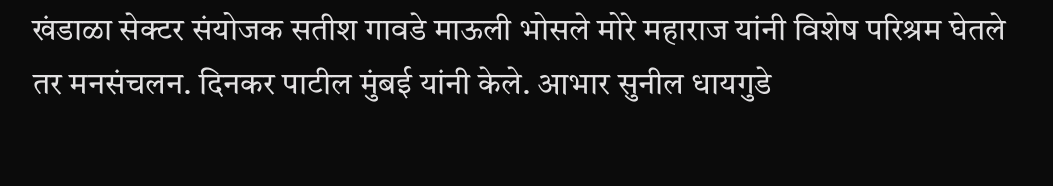खंडाळा सेक्टर संयोजक सतीश गावडे माऊली भोसले मोरे महाराज यांनी विशेष परिश्रम घेतले तर मनसंचलन. दिनकर पाटील मुंबई यांनी केले. आभार सुनील धायगुडे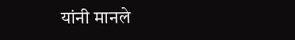यांनी मानले